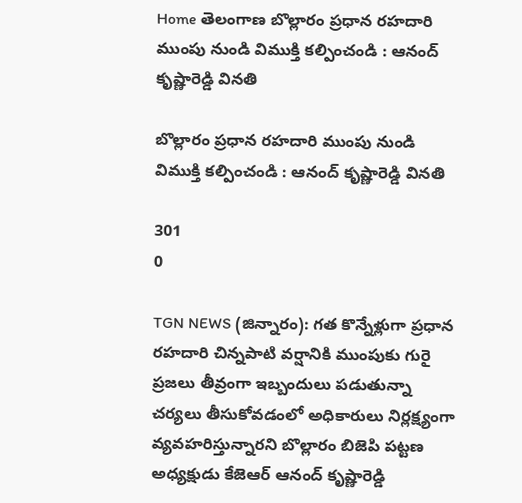Home తెలంగాణ బొల్లారం ప్రధాన రహదారి ముంపు నుండి విముక్తి కల్పించండి : ఆనంద్ కృష్ణారెడ్డి వినతి

బొల్లారం ప్రధాన రహదారి ముంపు నుండి విముక్తి కల్పించండి : ఆనంద్ కృష్ణారెడ్డి వినతి

301
0

TGN NEWS (జిన్నారం): గత కొన్నేళ్లుగా ప్రధాన రహదారి చిన్నపాటి వర్షానికి ముంపుకు గురై ప్రజలు తీవ్రంగా ఇబ్బందులు పడుతున్నా చర్యలు తీసుకోవడంలో అధికారులు నిర్లక్ష్యంగా వ్యవహరిస్తున్నారని బొల్లారం బిజెపి పట్టణ అధ్యక్షుడు కేజెఆర్ ఆనంద్ కృష్ణారెడ్డి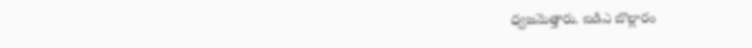ధ్వజమెత్తారు. ఐడిఎ బొల్లారం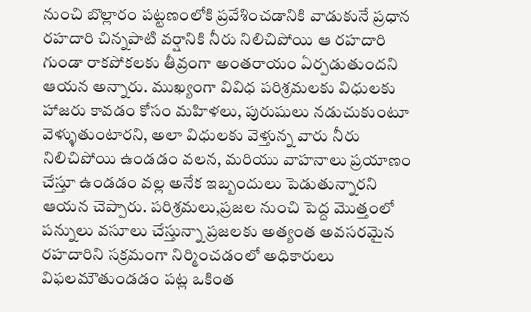నుంచి బొల్లారం పట్టణంలోకి ప్రవేశించడానికి వాడుకునే ప్రధాన రహదారి చిన్నపాటి వర్షానికి నీరు నిలిచిపోయి ఆ రహదారి గుండా రాకపోకలకు తీవ్రంగా అంతరాయం ఏర్పడుతుందని ఆయన అన్నారు. ముఖ్యంగా వివిధ పరిశ్రమలకు విధులకు హాజరు కావడం కోసం మహిళలు, పురుషులు నడుచుకుంటూ వెళ్ళుతుంటారని, అలా విధులకు వెళ్తున్న వారు నీరు నిలిచిపోయి ఉండడం వలన, మరియు వాహనాలు ప్రయాణం చేస్తూ ఉండడం వల్ల అనేక ఇబ్బందులు పెడుతున్నారని ఆయన చెప్పారు. పరిశ్రమలు,ప్రజల నుంచి పెద్ద మొత్తంలో పన్నులు వసూలు చేస్తున్నా ప్రజలకు అత్యంత అవసరమైన రహదారిని సక్రమంగా నిర్మించడంలో అధికారులు విఫలమౌతుండడం పట్ల ఒకింత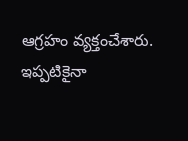ఆగ్రహం వ్యక్తంచేశారు. ఇప్పటికైనా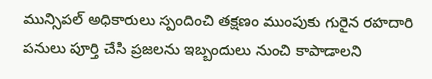మున్సిపల్ అధికారులు స్పందించి తక్షణం ముంపుకు గురైన రహదారి పనులు పూర్తి చేసి ప్రజలను ఇబ్బందులు నుంచి కాపాడాలని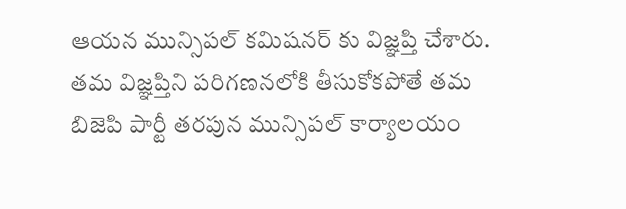ఆయన మున్సిపల్ కమిషనర్ కు విజ్ఞప్తి చేశారు. తమ విజ్ఞప్తిని పరిగణనలోకి తీసుకోకపోతే తమ బిజెపి పార్టీ తరపున మున్సిపల్ కార్యాలయం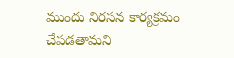ముందు నిరసన కార్యక్రమం చేపడతామని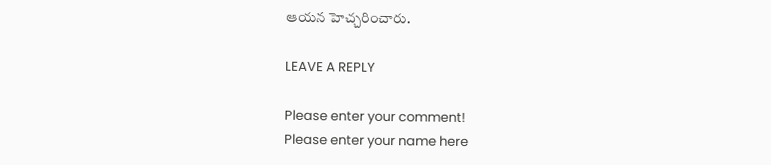ఆయన హెచ్చరించారు.

LEAVE A REPLY

Please enter your comment!
Please enter your name here